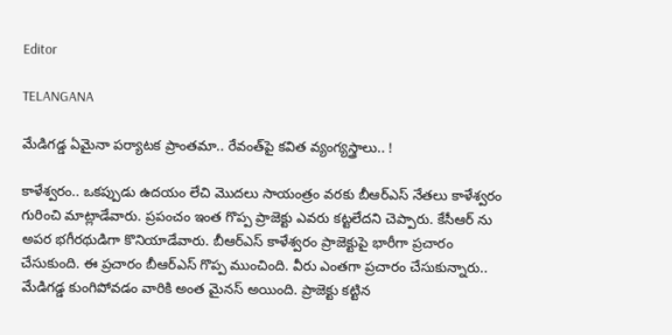Editor

TELANGANA

మేడిగడ్డ ఏమైనా పర్యాటక ప్రాంతమా.. రేవంత్‍పై కవిత వ్యంగ్యస్త్రాలు.. !

కాళేశ్వరం.. ఒకప్పుడు ఉదయం లేచి మొదలు సాయంత్రం వరకు బీఆర్ఎస్ నేతలు కాళేశ్వరం గురించి మాట్లాడేవారు. ప్రపంచం ఇంత గొప్ప ప్రాజెక్టు ఎవరు కట్టలేదని చెప్పారు. కేసీఆర్ ను అపర భగీరథుడిగా కొనియాడేవారు. బీఆర్ఎస్ కాళేశ్వరం ప్రాజెక్టుపై భారీగా ప్రచారం చేసుకుంది. ఈ ప్రచారం బీఆర్ఎస్ గొప్ప ముంచింది. వీరు ఎంతగా ప్రచారం చేసుకున్నారు.. మేడిగడ్డ కుంగిపోవడం వారికి అంత మైనస్ అయింది. ప్రాజెక్టు కట్టిన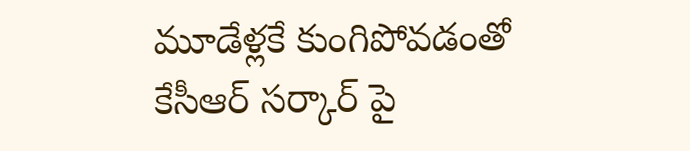మూడేళ్లకే కుంగిపోవడంతో కేసీఆర్ సర్కార్ పై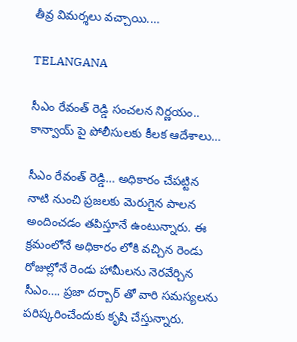తీవ్ర విమర్శలు వచ్చాయి.…

TELANGANA

సీఎం రేవంత్ రెడ్డి సంచలన నిర్ణయం.. కాన్వాయ్ పై పోలీసులకు కీలక ఆదేశాలు…

సీఎం రేవంత్ రెడ్డి… అధికారం చేపట్టిన నాటి నుంచి ప్రజలకు మెరుగైన పాలన అందించడం తపిస్తూనే ఉంటున్నారు. ఈ క్రమంలోనే అధికారం లోకి వచ్చిన రెండు రోజుల్లోనే రెండు హామీలను నెరవేర్చిన సీఎం…. ప్రజా దర్బార్ తో వారి సమస్యలను పరిష్కరించేందుకు కృషి చేస్తున్నారు.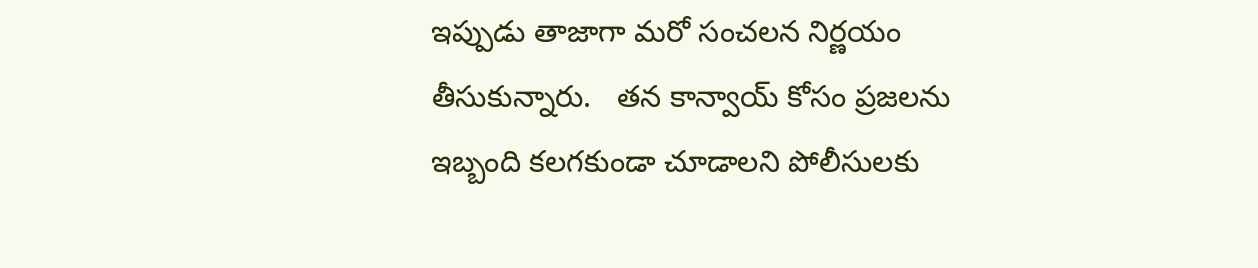ఇప్పుడు తాజాగా మరో సంచలన నిర్ణయం తీసుకున్నారు.   తన కాన్వాయ్ కోసం ప్రజలను ఇబ్బంది కలగకుండా చూడాలని పోలీసులకు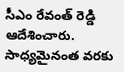సీఎం రేవంత్ రెడ్డి ఆదేశించారు. సాధ్యమైనంత వరకు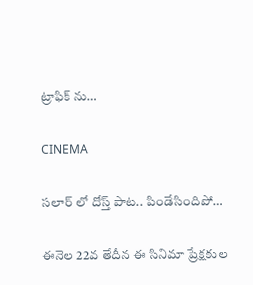ట్రాఫిక్ ను…

CINEMA

సలార్ లో దోస్త్ పాట.. పిండేసిందిపో…

ఈనెల 22వ తేదీన ఈ సినిమా ప్రేక్షకుల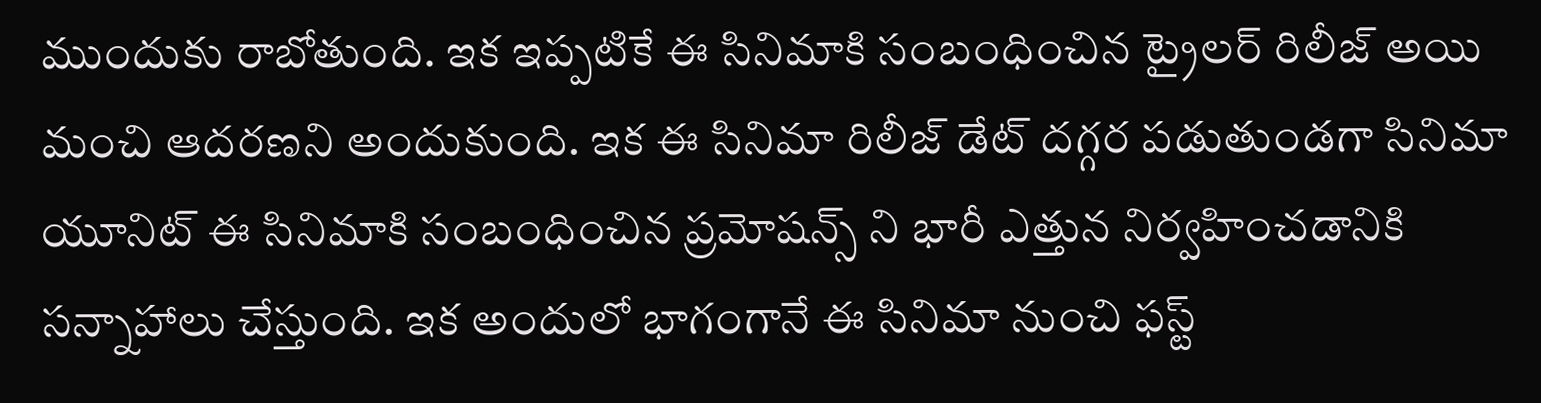ముందుకు రాబోతుంది. ఇక ఇప్పటికే ఈ సినిమాకి సంబంధించిన ట్రైలర్ రిలీజ్ అయి మంచి ఆదరణని అందుకుంది. ఇక ఈ సినిమా రిలీజ్ డేట్ దగ్గర పడుతుండగా సినిమా యూనిట్ ఈ సినిమాకి సంబంధించిన ప్రమోషన్స్ ని భారీ ఎత్తున నిర్వహించడానికి సన్నాహాలు చేస్తుంది. ఇక అందులో భాగంగానే ఈ సినిమా నుంచి ఫస్ట్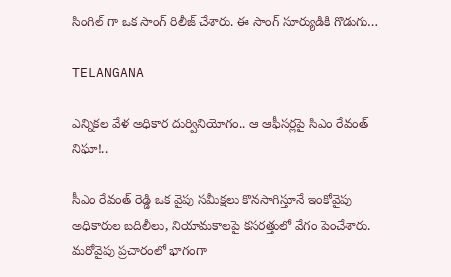సింగిల్ గా ఒక సాంగ్ రిలీజ్ చేశారు. ఈ సాంగ్ సూర్యుడికి గొడుగు…

TELANGANA

ఎన్నికల వేళ అధికార దుర్వినియోగం.. ఆ ఆఫీసర్లపై సిఎం రేవంత్ నిఘా!..

సీఎం రేవంత్ రెడ్డి ఒక వైపు సమీక్షలు కొనసాగిస్తూనే ఇంకోవైపు అధికారుల బదిలీలు, నియామకాలపై కసరత్తులో వేగం పెంచేశారు. మరోవైపు ప్రచారంలో భాగంగా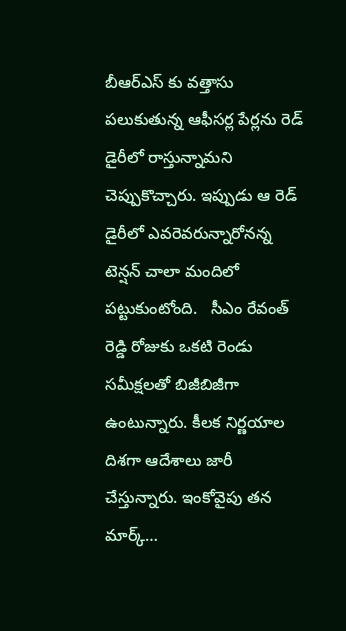బీఆర్ఎస్ కు వత్తాసు పలుకుతున్న ఆఫీసర్ల పేర్లను రెడ్ డైరీలో రాస్తున్నామని చెప్పుకొచ్చారు. ఇప్పుడు ఆ రెడ్ డైరీలో ఎవరెవరున్నారోనన్న టెన్షన్ చాలా మందిలో పట్టుకుంటోంది.   సీఎం రేవంత్ రెడ్డి రోజుకు ఒకటి రెండు సమీక్షలతో బిజీబిజీగా ఉంటున్నారు. కీలక నిర్ణయాల దిశగా ఆదేశాలు జారీ చేస్తున్నారు. ఇంకోవైపు తన మార్క్…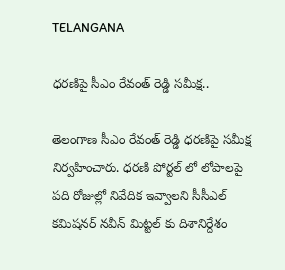TELANGANA

ధరణిపై సీఎం రేవంత్ రెడ్డి సమీక్ష..

తెలంగాణ సీఎం రేవంత్ రెడ్డి ధరణిపై సమీక్ష నిర్వహించారు. ధరణి పోర్టల్ లో లోపాలపై పది రోజుల్లో నివేదిక ఇవ్వాలని సీసీఎల్‌ కమిషనర్‌ నవీన్‌ మిట్టల్‌ కు దిశానిర్దేశం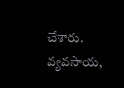చేశారు. వ్యవసాయ,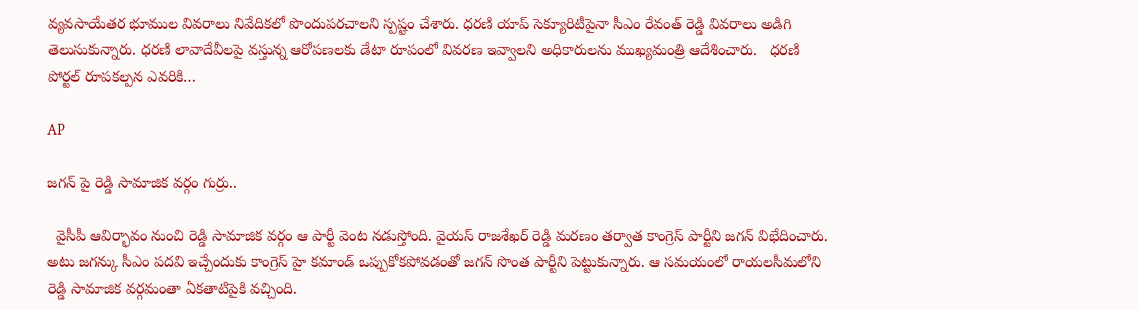వ్యవసాయేతర భూముల వివరాలు నివేదికలో పొందుపరచాలని స్పష్టం చేశారు. ధరణి యాప్ సెక్యూరిటీపైనా సీఎం రేవంత్ రెడ్డి వివరాలు అడిగి తెలుసుకున్నారు. ధరణి లావాదేవీలపై వస్తున్న ఆరోపణలకు డేటా రూపంలో వివరణ ఇవ్వాలని అధికారులను ముఖ్యమంత్రి ఆదేశించారు.   ధరణి పోర్టల్ రూపకల్పన ఎవరికి…

AP

జగన్ పై రెడ్డి సామాజిక వర్గం గుర్రు..

  వైసీపీ ఆవిర్భావం నుంచి రెడ్డి సామాజిక వర్గం ఆ పార్టీ వెంట నడుస్తోంది. వైయస్ రాజశేఖర్ రెడ్డి మరణం తర్వాత కాంగ్రెస్ పార్టీని జగన్ విభేదించారు. అటు జగన్కు సీఎం పదవి ఇచ్చేందుకు కాంగ్రెస్ హై కమాండ్ ఒప్పుకోకపోవడంతో జగన్ సొంత పార్టీని పెట్టుకున్నారు. ఆ సమయంలో రాయలసీమలోని రెడ్డి సామాజిక వర్గమంతా ఏకతాటిపైకి వచ్చింది.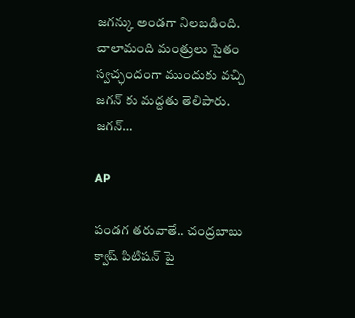జగన్కు అండగా నిలబడింది. చాలామంది మంత్రులు సైతం స్వచ్ఛందంగా ముందుకు వచ్చి జగన్ కు మద్దతు తెలిపారు. జగన్…

AP

పండగ తరువాతే.. చంద్రబాబు క్వాష్ పిటిషన్ పై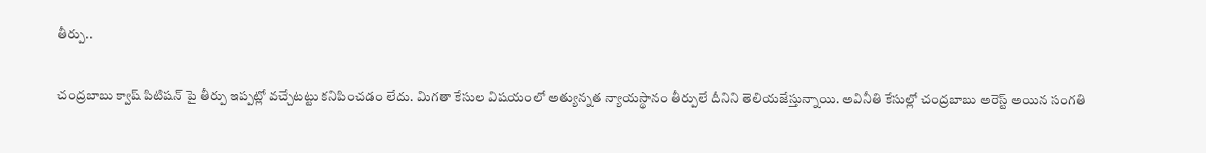తీర్పు..

చంద్రబాబు క్వాష్ పిటిషన్ పై తీర్పు ఇప్పట్లో వచ్చేటట్టు కనిపించడం లేదు. మిగతా కేసుల విషయంలో అత్యున్నత న్యాయస్థానం తీర్పులే దీనిని తెలియజేస్తున్నాయి. అవినీతి కేసుల్లో చంద్రబాబు అరెస్ట్ అయిన సంగతి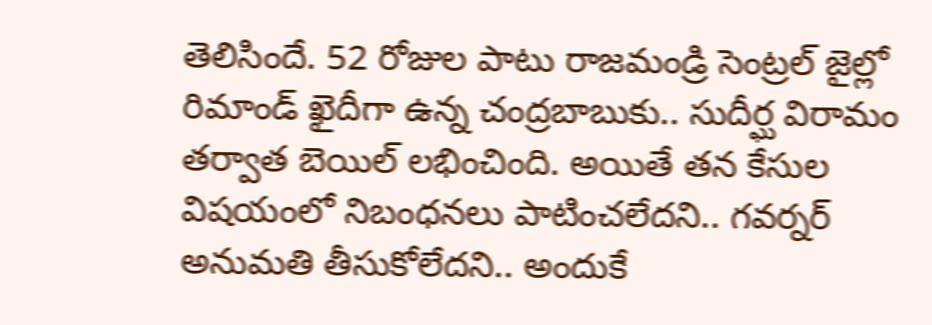తెలిసిందే. 52 రోజుల పాటు రాజమండ్రి సెంట్రల్ జైల్లో రిమాండ్ ఖైదీగా ఉన్న చంద్రబాబుకు.. సుదీర్ఘ విరామం తర్వాత బెయిల్ లభించింది. అయితే తన కేసుల విషయంలో నిబంధనలు పాటించలేదని.. గవర్నర్ అనుమతి తీసుకోలేదని.. అందుకే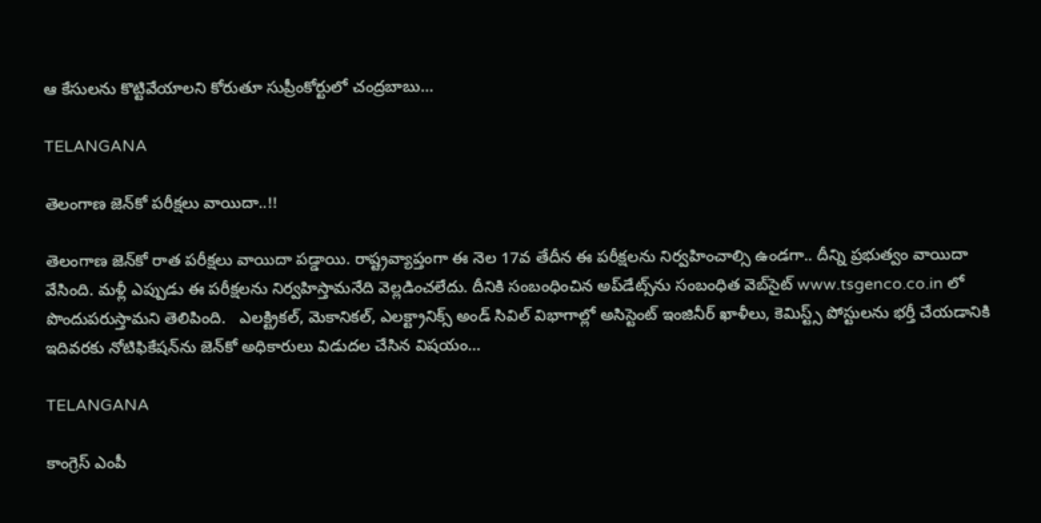ఆ కేసులను కొట్టివేయాలని కోరుతూ సుప్రీంకోర్టులో చంద్రబాబు…

TELANGANA

తెలంగాణ జెన్‌కో పరీక్షలు వాయిదా..!!

తెలంగాణ జెన్‌కో రాత పరీక్షలు వాయిదా పడ్డాయి. రాష్ట్రవ్యాప్తంగా ఈ నెల 17వ తేదీన ఈ పరీక్షలను నిర్వహించాల్సి ఉండగా.. దీన్ని ప్రభుత్వం వాయిదా వేసింది. మళ్లీ ఎప్పుడు ఈ పరీక్షలను నిర్వహిస్తామనేది వెల్లడించలేదు. దీనికి సంబంధించిన అప్‌డేట్స్‌ను సంబంధిత వెబ్‌సైట్ www.tsgenco.co.in లో పొందుపరుస్తామని తెలిపింది.   ఎలక్ట్రికల్, మెకానికల్, ఎలక్ట్రానిక్స్ అండ్ సివిల్ విభాగాల్లో అసిస్టెంట్ ఇంజినీర్ ఖాళీలు, కెమిస్ట్స్ పోస్టులను భర్తీ చేయడానికి ఇదివరకు నోటిఫికేషన్‌ను జెన్‌కో అధికారులు విడుదల చేసిన విషయం…

TELANGANA

కాంగ్రెస్ ఎంపీ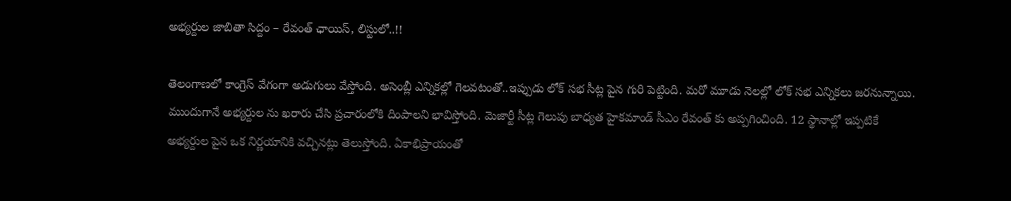అభ్యర్దుల జాబితా సిద్దం – రేవంత్ ఛాయిస్, లిస్టులో..!!

తెలంగాణలో కాంగ్రెస్ వేగంగా అడుగులు వేస్తోంది. అసెంబ్లీ ఎన్నికల్లో గెలవటంతో..ఇప్పుడు లోక్ సభ సీట్ల పైన గురి పెట్టింది. మరో మూడు నెలల్లో లోక్ సభ ఎన్నికలు జరనున్నాయి. ముందుగానే అభ్యర్దుల ను ఖరారు చేసి ప్రచారంలోకి దింపాలని భావిస్తోంది. మెజార్టీ సీట్ల గెలుపు బాధ్యత హైకమాండ్ సీఎం రేవంత్ కు అప్పగించింది. 12 స్థానాల్లో ఇప్పటికే అభ్యర్దుల పైన ఒక నిర్ణయానికి వచ్చినట్లు తెలుస్తోంది. ఏకాభిప్రాయంతో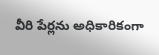వీరి పేర్లను అధికారికంగా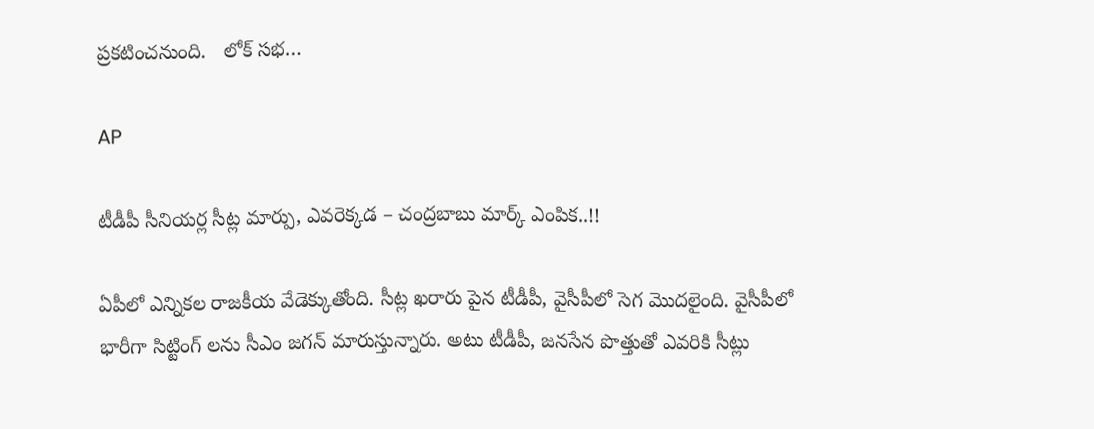ప్రకటించనుంది.   లోక్ సభ…

AP

టీడీపీ సీనియర్ల సీట్ల మార్పు, ఎవరెక్కడ – చంద్రబాబు మార్క్ ఎంపిక..!!

ఏపీలో ఎన్నికల రాజకీయ వేడెక్కుతోంది. సీట్ల ఖరారు పైన టీడీపీ, వైసీపీలో సెగ మొదలైంది. వైసీపీలో భారీగా సిట్టింగ్ లను సీఎం జగన్ మారుస్తున్నారు. అటు టీడీపీ, జనసేన పొత్తుతో ఎవరికి సీట్లు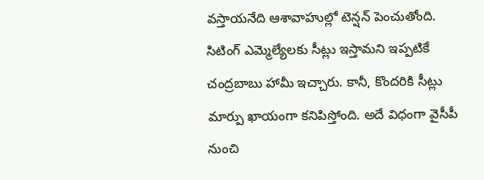వస్తాయనేది ఆశావాహుల్లో టెన్షన్ పెంచుతోంది. సిటింగ్‌ ఎమ్మెల్యేలకు సీట్లు ఇస్తామని ఇప్పటికే చంద్రబాబు హామీ ఇచ్చారు. కానీ, కొందరికి సీట్లు మార్పు ఖాయంగా కనిపిస్తోంది. అదే విధంగా వైసీపీ నుంచి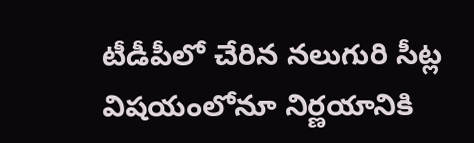టీడీపీలో చేరిన నలుగురి సీట్ల విషయంలోనూ నిర్ణయానికి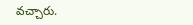వచ్చారు.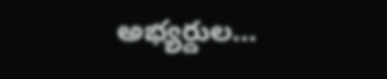అభ్యర్దుల…